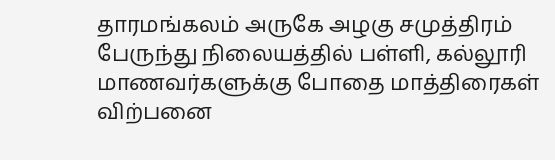தாரமங்கலம் அருகே அழகு சமுத்திரம் பேருந்து நிலையத்தில் பள்ளி, கல்லூரி மாணவர்களுக்கு போதை மாத்திரைகள் விற்பனை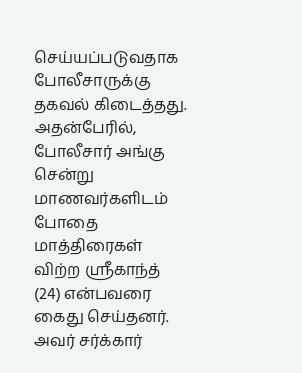செய்யப்படுவதாக போலீசாருக்கு தகவல் கிடைத்தது. அதன்பேரில், போலீசார் அங்கு சென்று மாணவர்களிடம் போதை மாத்திரைகள் விற்ற ஸ்ரீகாந்த் (24) என்பவரை கைது செய்தனர். அவர் சர்க்கார்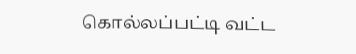கொல்லப்பட்டி வட்ட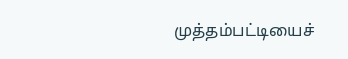முத்தம்பட்டியைச்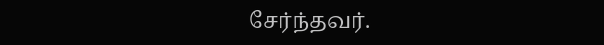சேர்ந்தவர்.